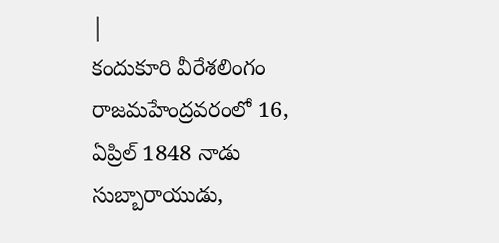|
కందుకూరి వీరేశలింగం రాజమహేంద్రవరంలో 16, ఏప్రిల్ 1848 నాడు సుబ్బారాయుడు,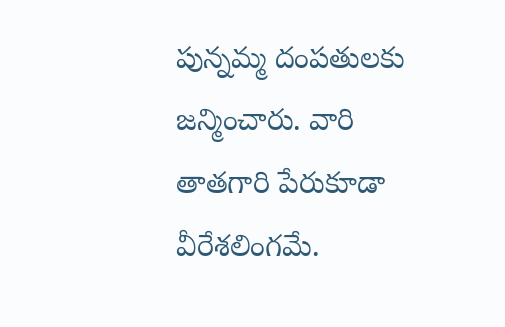పున్నమ్మ దంపతులకు జన్మించారు. వారి తాతగారి పేరుకూడా వీరేశలింగమే.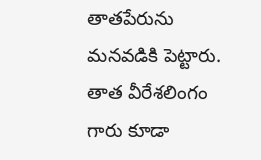తాతపేరును మనవడికి పెట్టారు. తాత వీరేశలింగం గారు కూడా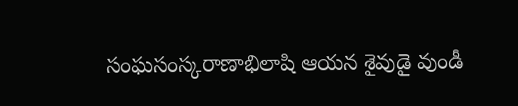సంఘసంస్కరాణాభిలాషి ఆయన శైవుడై వుండీ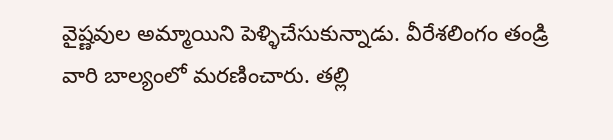వైష్ణవుల అమ్మాయిని పెళ్ళిచేసుకున్నాడు. వీరేశలింగం తండ్రి వారి బాల్యంలో మరణించారు. తల్లి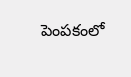పెంపకంలో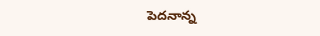పెదనాన్న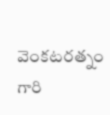వెంకటరత్నం గారి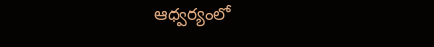ఆధ్వర్యంలో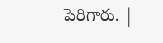పెరిగారు. |